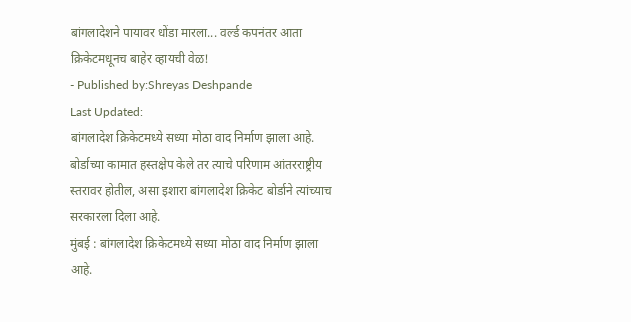बांगलादेशने पायावर धोंडा मारला... वर्ल्ड कपनंतर आता क्रिकेटमधूनच बाहेर व्हायची वेळ!
- Published by:Shreyas Deshpande
Last Updated:
बांगलादेश क्रिकेटमध्ये सध्या मोठा वाद निर्माण झाला आहे. बोर्डाच्या कामात हस्तक्षेप केले तर त्याचे परिणाम आंतरराष्ट्रीय स्तरावर होतील, असा इशारा बांगलादेश क्रिकेट बोर्डाने त्यांच्याच सरकारला दिला आहे.
मुंबई : बांगलादेश क्रिकेटमध्ये सध्या मोठा वाद निर्माण झाला आहे.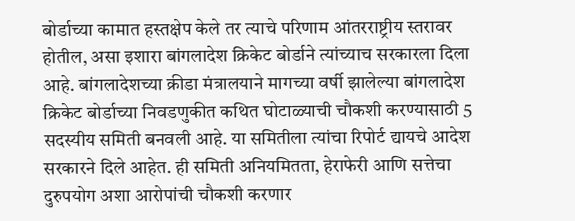बोर्डाच्या कामात हस्तक्षेप केले तर त्याचे परिणाम आंतरराष्ट्रीय स्तरावर होतील, असा इशारा बांगलादेश क्रिकेट बोर्डाने त्यांच्याच सरकारला दिला आहे. बांगलादेशच्या क्रीडा मंत्रालयाने मागच्या वर्षी झालेल्या बांगलादेश क्रिकेट बोर्डाच्या निवडणुकीत कथित घोटाळ्याची चौकशी करण्यासाठी 5 सदस्यीय समिती बनवली आहे. या समितीला त्यांचा रिपोर्ट द्यायचे आदेश सरकारने दिले आहेत. ही समिती अनियमितता, हेराफेरी आणि सत्तेचा दुरुपयोग अशा आरोपांची चौकशी करणार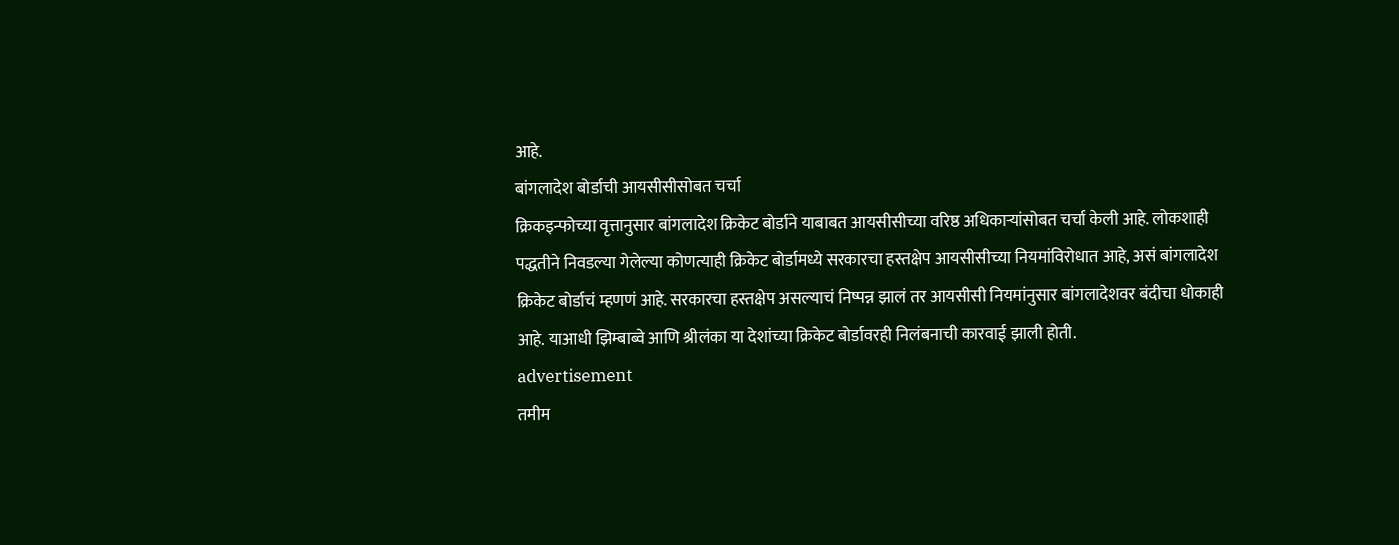आहे.
बांगलादेश बोर्डाची आयसीसीसोबत चर्चा
क्रिकइन्फोच्या वृत्तानुसार बांगलादेश क्रिकेट बोर्डाने याबाबत आयसीसीच्या वरिष्ठ अधिकाऱ्यांसोबत चर्चा केली आहे. लोकशाही पद्धतीने निवडल्या गेलेल्या कोणत्याही क्रिकेट बोर्डामध्ये सरकारचा हस्तक्षेप आयसीसीच्या नियमांविरोधात आहे, असं बांगलादेश क्रिकेट बोर्डाचं म्हणणं आहे. सरकारचा हस्तक्षेप असल्याचं निष्पन्न झालं तर आयसीसी नियमांनुसार बांगलादेशवर बंदीचा धोकाही आहे. याआधी झिम्बाब्वे आणि श्रीलंका या देशांच्या क्रिकेट बोर्डावरही निलंबनाची कारवाई झाली होती.
advertisement
तमीम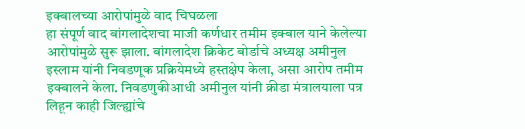इक्बालच्या आरोपांमुळे वाद चिघळला
हा संपूर्ण वाद बांगलादेशचा माजी कर्णधार तमीम इक्बाल याने केलेल्या आरोपांमुळे सुरू झाला. बांगलादेश क्रिकेट बोर्डाचे अध्यक्ष अमीनुल इस्लाम यांनी निवडणूक प्रक्रियेमध्ये हस्तक्षेप केला, असा आरोप तमीम इक्बालने केला. निवडणुकीआधी अमीनुल यांनी क्रीडा मंत्रालयाला पत्र लिहून काही जिल्ह्यांचे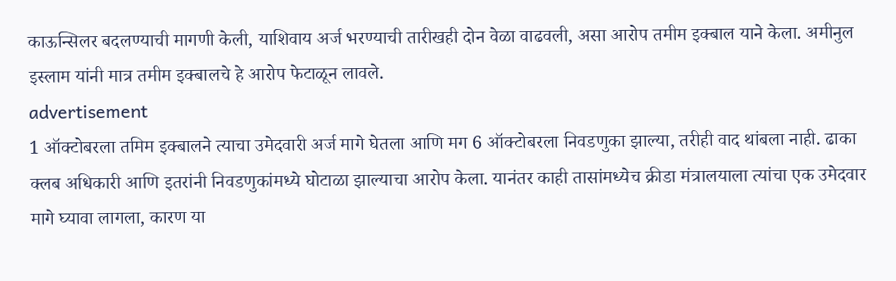काऊन्सिलर बदलण्याची मागणी केली, याशिवाय अर्ज भरण्याची तारीखही दोन वेळा वाढवली, असा आरोप तमीम इक्बाल याने केला. अमीनुल इस्लाम यांनी मात्र तमीम इक्बालचे हे आरोप फेटाळून लावले.
advertisement
1 ऑक्टोबरला तमिम इक्बालने त्याचा उमेदवारी अर्ज मागे घेतला आणि मग 6 ऑक्टोबरला निवडणुका झाल्या, तरीही वाद थांबला नाही. ढाका क्लब अधिकारी आणि इतरांनी निवडणुकांमध्ये घोटाळा झाल्याचा आरोप केला. यानंतर काही तासांमध्येच क्रीडा मंत्रालयाला त्यांचा एक उमेदवार मागे घ्यावा लागला, कारण या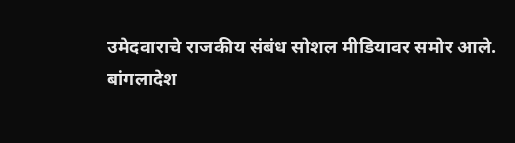उमेदवाराचे राजकीय संबंध सोशल मीडियावर समोर आले.
बांगलादेश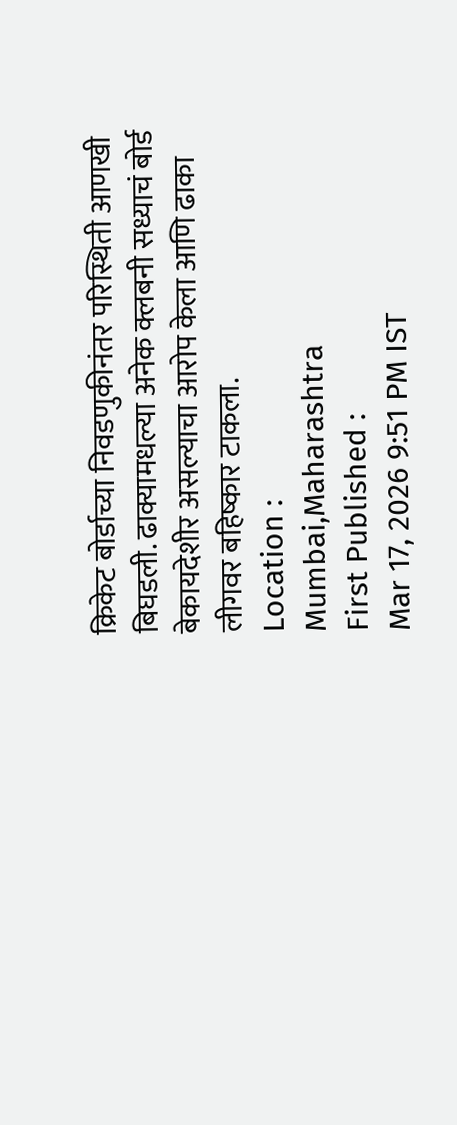क्रिकेट बोर्डाच्या निवडणुकीनंतर परिस्थिती आणखी बिघडली. ढाक्यामधल्या अनेक क्लबनी सध्याचं बोर्ड बेकायदेशीर असल्याचा आरोप केला आणि ढाका लीगवर बहिष्कार टाकला.
Location :
Mumbai,Maharashtra
First Published :
Mar 17, 2026 9:51 PM IST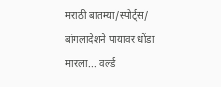मराठी बातम्या/स्पोर्ट्स/
बांगलादेशने पायावर धोंडा मारला... वर्ल्ड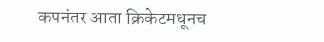कपनंतर आता क्रिकेटमधूनच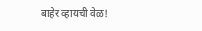बाहेर व्हायची वेळ!